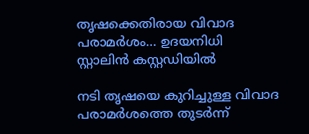തൃഷക്കെതിരായ വിവാദ പരാമർശം… ഉദയനിധി സ്റ്റാലിൻ കസ്റ്റഡിയിൽ

നടി തൃഷയെ കുറിച്ചുള്ള വിവാദ പരാമർശത്തെ തുടർന്ന്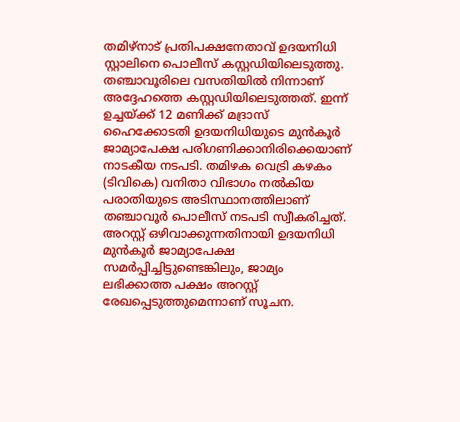തമിഴ്നാട് പ്രതിപക്ഷനേതാവ് ഉദയനിധി സ്റ്റാലിനെ പൊലീസ് കസ്റ്റഡിയിലെടുത്തു. തഞ്ചാവൂരിലെ വസതിയിൽ നിന്നാണ് അദ്ദേഹത്തെ കസ്റ്റഡിയിലെടുത്തത്. ഇന്ന് ഉച്ചയ്ക്ക് 12 മണിക്ക് മദ്രാസ് ഹൈക്കോടതി ഉദയനിധിയുടെ മുൻകൂർ ജാമ്യാപേക്ഷ പരിഗണിക്കാനിരിക്കെയാണ് നാടകീയ നടപടി. തമിഴക വെട്രി കഴകം (ടിവികെ) വനിതാ വിഭാഗം നൽകിയ പരാതിയുടെ അടിസ്ഥാനത്തിലാണ് തഞ്ചാവൂർ പൊലീസ് നടപടി സ്വീകരിച്ചത്.
അറസ്റ്റ് ഒഴിവാക്കുന്നതിനായി ഉദയനിധി മുൻകൂർ ജാമ്യാപേക്ഷ സമർപ്പിച്ചിട്ടുണ്ടെങ്കിലും, ജാമ്യം ലഭിക്കാത്ത പക്ഷം അറസ്റ്റ് രേഖപ്പെടുത്തുമെന്നാണ് സൂചന.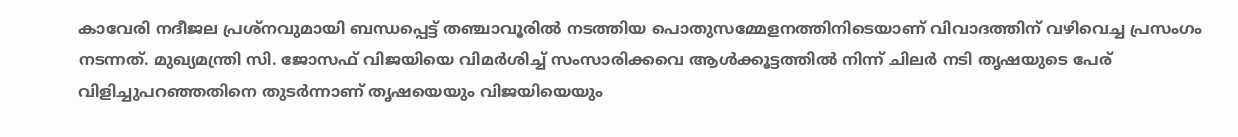കാവേരി നദീജല പ്രശ്നവുമായി ബന്ധപ്പെട്ട് തഞ്ചാവൂരിൽ നടത്തിയ പൊതുസമ്മേളനത്തിനിടെയാണ് വിവാദത്തിന് വഴിവെച്ച പ്രസംഗം നടന്നത്. മുഖ്യമന്ത്രി സി. ജോസഫ് വിജയിയെ വിമർശിച്ച് സംസാരിക്കവെ ആൾക്കൂട്ടത്തിൽ നിന്ന് ചിലർ നടി തൃഷയുടെ പേര് വിളിച്ചുപറഞ്ഞതിനെ തുടർന്നാണ് തൃഷയെയും വിജയിയെയും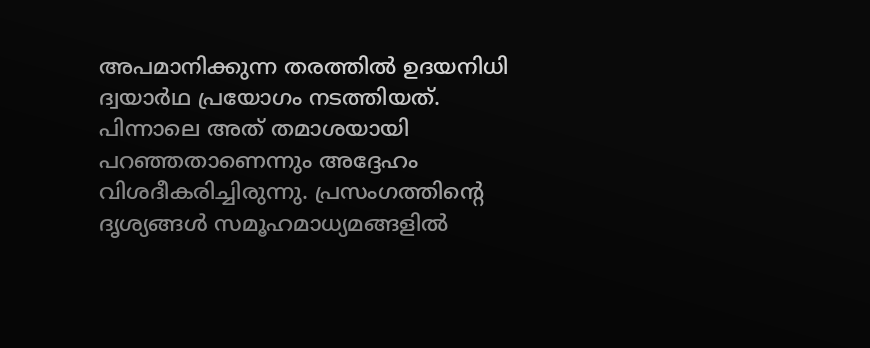അപമാനിക്കുന്ന തരത്തിൽ ഉദയനിധി ദ്വയാർഥ പ്രയോഗം നടത്തിയത്. പിന്നാലെ അത് തമാശയായി പറഞ്ഞതാണെന്നും അദ്ദേഹം വിശദീകരിച്ചിരുന്നു. പ്രസംഗത്തിന്റെ ദൃശ്യങ്ങൾ സമൂഹമാധ്യമങ്ങളിൽ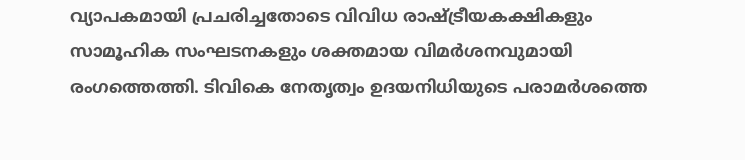വ്യാപകമായി പ്രചരിച്ചതോടെ വിവിധ രാഷ്ട്രീയകക്ഷികളും സാമൂഹിക സംഘടനകളും ശക്തമായ വിമർശനവുമായി രംഗത്തെത്തി. ടിവികെ നേതൃത്വം ഉദയനിധിയുടെ പരാമർശത്തെ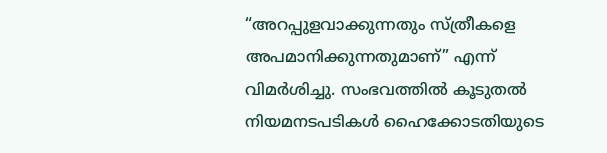“അറപ്പുളവാക്കുന്നതും സ്ത്രീകളെ അപമാനിക്കുന്നതുമാണ്” എന്ന് വിമർശിച്ചു. സംഭവത്തിൽ കൂടുതൽ നിയമനടപടികൾ ഹൈക്കോടതിയുടെ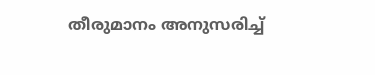തീരുമാനം അനുസരിച്ച്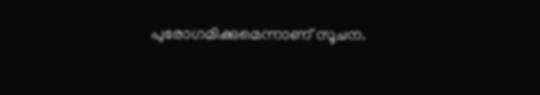പുരോഗമിക്കുമെന്നാണ് സൂചന.